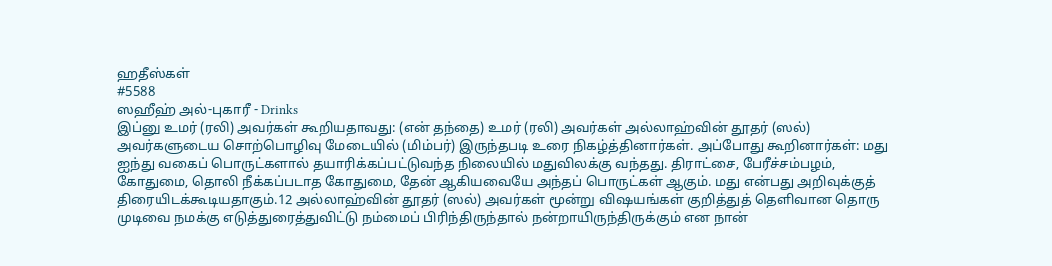ஹதீஸ்கள்
#5588
ஸஹீஹ் அல்-புகாரீ - Drinks
இப்னு உமர் (ரலி) அவர்கள் கூறியதாவது: (என் தந்தை) உமர் (ரலி) அவர்கள் அல்லாஹ்வின் தூதர் (ஸல்) அவர்களுடைய சொற்பொழிவு மேடையில் (மிம்பர்) இருந்தபடி உரை நிகழ்த்தினார்கள். அப்போது கூறினார்கள்: மது ஐந்து வகைப் பொருட்களால் தயாரிக்கப்பட்டுவந்த நிலையில் மதுவிலக்கு வந்தது. திராட்சை, பேரீச்சம்பழம், கோதுமை, தொலி நீக்கப்படாத கோதுமை, தேன் ஆகியவையே அந்தப் பொருட்கள் ஆகும். மது என்பது அறிவுக்குத் திரையிடக்கூடியதாகும்.12 அல்லாஹ்வின் தூதர் (ஸல்) அவர்கள் மூன்று விஷயங்கள் குறித்துத் தெளிவான தொரு முடிவை நமக்கு எடுத்துரைத்துவிட்டு நம்மைப் பிரிந்திருந்தால் நன்றாயிருந்திருக்கும் என நான்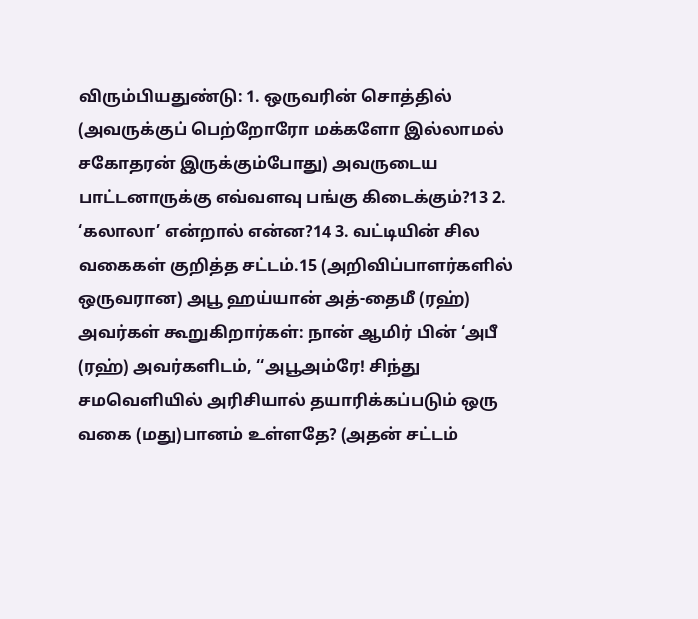விரும்பியதுண்டு: 1. ஒருவரின் சொத்தில் (அவருக்குப் பெற்றோரோ மக்களோ இல்லாமல் சகோதரன் இருக்கும்போது) அவருடைய பாட்டனாருக்கு எவ்வளவு பங்கு கிடைக்கும்?13 2. ‘கலாலா’ என்றால் என்ன?14 3. வட்டியின் சில வகைகள் குறித்த சட்டம்.15 (அறிவிப்பாளர்களில் ஒருவரான) அபூ ஹய்யான் அத்-தைமீ (ரஹ்) அவர்கள் கூறுகிறார்கள்: நான் ஆமிர் பின் ‘அபீ (ரஹ்) அவர்களிடம், ‘‘அபூஅம்ரே! சிந்து சமவெளியில் அரிசியால் தயாரிக்கப்படும் ஒரு வகை (மது)பானம் உள்ளதே? (அதன் சட்டம்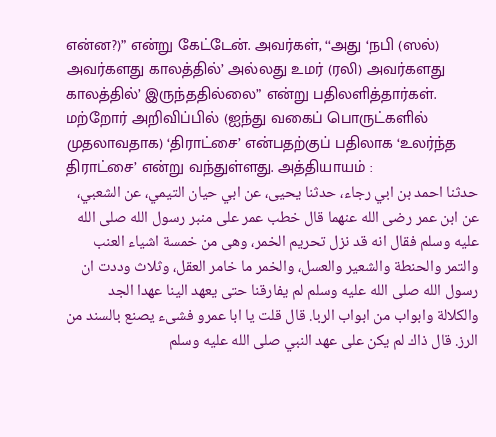என்ன?)” என்று கேட்டேன். அவர்கள், ‘‘அது ‘நபி (ஸல்) அவர்களது காலத்தில்’ அல்லது உமர் (ரலி) அவர்களது காலத்தில்’ இருந்ததில்லை” என்று பதிலளித்தார்கள். மற்றோர் அறிவிப்பில் (ஐந்து வகைப் பொருட்களில் முதலாவதாக) ‘திராட்சை’ என்பதற்குப் பதிலாக ‘உலர்ந்த திராட்சை’ என்று வந்துள்ளது. அத்தியாயம் :
حدثنا احمد بن ابي رجاء، حدثنا يحيى، عن ابي حيان التيمي، عن الشعبي، عن ابن عمر رضى الله عنهما قال خطب عمر على منبر رسول الله صلى الله عليه وسلم فقال انه قد نزل تحريم الخمر، وهى من خمسة اشياء العنب والتمر والحنطة والشعير والعسل، والخمر ما خامر العقل، وثلاث وددت ان رسول الله صلى الله عليه وسلم لم يفارقنا حتى يعهد الينا عهدا الجد والكلالة وابواب من ابواب الربا. قال قلت يا ابا عمرو فشىء يصنع بالسند من الرز. قال ذاك لم يكن على عهد النبي صلى الله عليه وسلم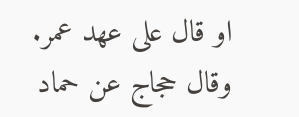او قال على عهد عمر. وقال حجاج عن حماد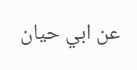عن ابي حيان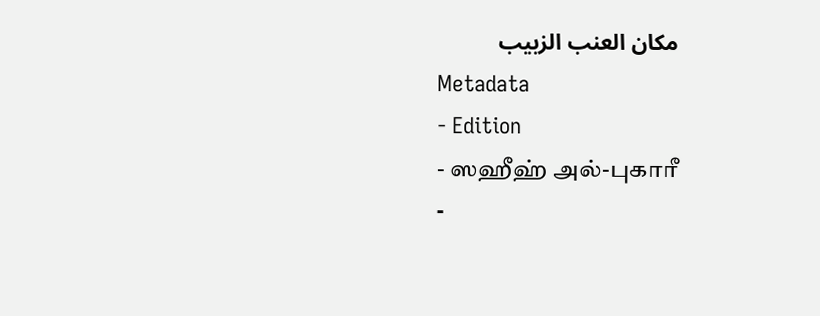مكان العنب الزبيب
Metadata
- Edition
- ஸஹீஹ் அல்-புகாரீ
-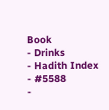Book
- Drinks
- Hadith Index
- #5588
-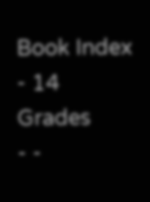Book Index
- 14
Grades
- -